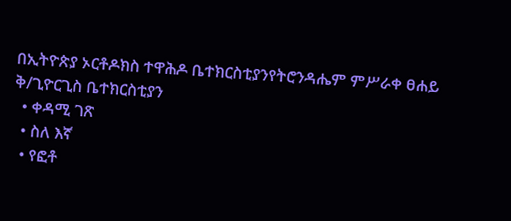በኢትዮጵያ ኦርቶዶክስ ተዋሕዶ ቤተክርስቲያንየትሮንዳሔም ምሥራቀ ፀሐይ ቅ/ጊዮርጊስ ቤተክርስቲያን
  • ቀዳሚ ገጽ
  • ስለ እኛ
  • የፎቶ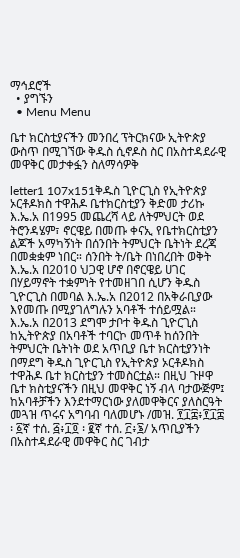ማኅደሮች
  • ያግኙን
  • Menu Menu

ቤተ ክርስቲያናችን መንበረ ፕትርክናው ኢትዮጵያ ውስጥ በሚገኘው ቅዱስ ሲኖዶስ ስር በአስተዳደራዊ መዋቅር መታቀፏን ስለማሳዎቅ

letter1 107x151ቅዱስ ጊዮርጊስ የኢትዮጵያ ኦርቶዶክስ ተዋሕዶ ቤተክርስቲያን ቅድመ ታሪኩ እ.ኤ.አ በ1995 መጨረሻ ላይ ለትምህርት ወደ ትሮንዳሄም፣ ኖርዌይ በመጡ ቀናኢ የቤተክርስቲያን ልጆች አማካኝነት በሰንበት ትምህርት ቤትነት ደረጃ በመቋቋም ነበር። ሰንበት ት/ቤት በነበረበት ወቅት እ.ኤ.አ በ2010 ህጋዊ ሆኖ በኖርዌይ ሀገር በሃይማኖት ተቋምነት የተመዘገበ ሲሆን ቅዱስ ጊዮርጊስ በመባል እ.ኤ.አ በ2012 በአቅራቢያው እየመጡ በሚያገለግሉን አባቶች ተሰይሟል። እ.ኤ.አ በ2013 ደግሞ ታቦተ ቅዱስ ጊዮርጊስ ከኢትዮጵያ በአባቶች ተባርኮ መጥቶ ከሰንበት ትምህርት ቤትነት ወደ አጥቢያ ቤተ ክርስቲያንነት በማደግ ቅዱስ ጊዮርጊስ የኢትዮጵያ ኦርቶዶክስ ተዋሕዶ ቤተ ክርስቲያን ተመስርቷል። በዚህ ጉዞዋ ቤተ ክስቲያናችን በዚህ መዋቅር ነኝ ብላ ባታውጅም፤ ከአባቶቻችን እንደተማርነው ያለመዋቅርና ያለስርዓት መጓዝ ጥሩና አግባብ ባለመሆኑ /መዝ. ፻፲፰፥፻፲፰ ፡ ፩ኛ ተሰ. ፭፥፲፬ ፡ ፪ኛ ተሰ. ፫፥፮/ አጥቢያችን በአስተዳደራዊ መዋቅር ስር ገብታ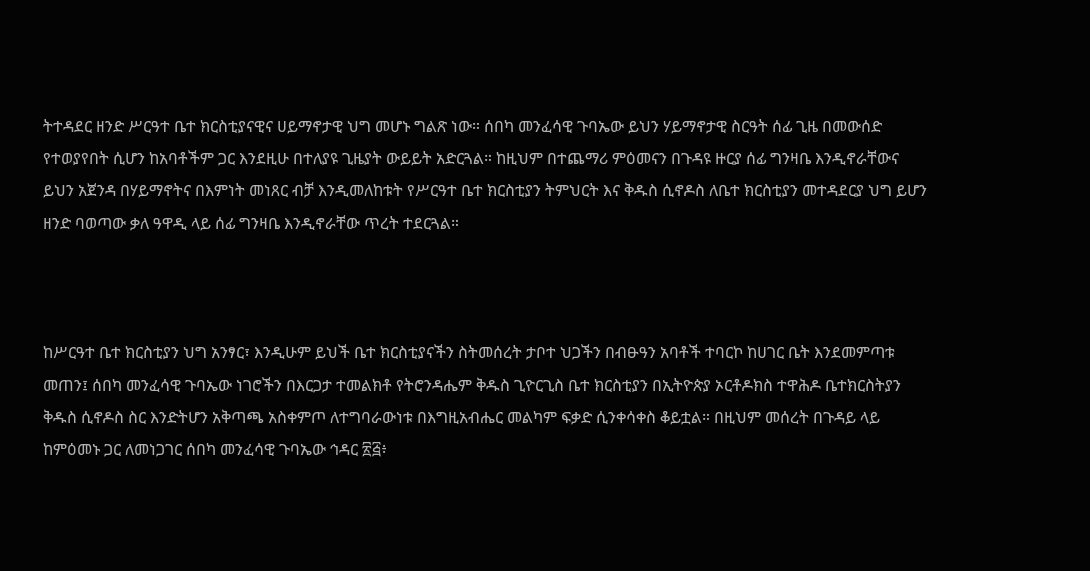ትተዳደር ዘንድ ሥርዓተ ቤተ ክርስቲያናዊና ሀይማኖታዊ ህግ መሆኑ ግልጽ ነው። ሰበካ መንፈሳዊ ጉባኤው ይህን ሃይማኖታዊ ስርዓት ሰፊ ጊዜ በመውሰድ የተወያየበት ሲሆን ከአባቶችም ጋር እንደዚሁ በተለያዩ ጊዜያት ውይይት አድርጓል። ከዚህም በተጨማሪ ምዕመናን በጉዳዩ ዙርያ ሰፊ ግንዛቤ እንዲኖራቸውና ይህን አጀንዳ በሃይማኖትና በእምነት መነጸር ብቻ እንዲመለከቱት የሥርዓተ ቤተ ክርስቲያን ትምህርት እና ቅዱስ ሲኖዶስ ለቤተ ክርስቲያን መተዳደርያ ህግ ይሆን ዘንድ ባወጣው ቃለ ዓዋዲ ላይ ሰፊ ግንዛቤ እንዲኖራቸው ጥረት ተደርጓል።



ከሥርዓተ ቤተ ክርስቲያን ህግ አንፃር፣ እንዲሁም ይህች ቤተ ክርስቲያናችን ስትመሰረት ታቦተ ህጋችን በብፁዓን አባቶች ተባርኮ ከሀገር ቤት እንደመምጣቱ መጠን፤ ሰበካ መንፈሳዊ ጉባኤው ነገሮችን በእርጋታ ተመልክቶ የትሮንዳሔም ቅዱስ ጊዮርጊስ ቤተ ክርስቲያን በኢትዮጵያ ኦርቶዶክስ ተዋሕዶ ቤተክርስትያን ቅዱስ ሲኖዶስ ስር እንድትሆን አቅጣጫ አስቀምጦ ለተግባራውነቱ በእግዚአብሔር መልካም ፍቃድ ሲንቀሳቀስ ቆይቷል። በዚህም መሰረት በጉዳይ ላይ ከምዕመኑ ጋር ለመነጋገር ሰበካ መንፈሳዊ ጉባኤው ኅዳር ፳፭፥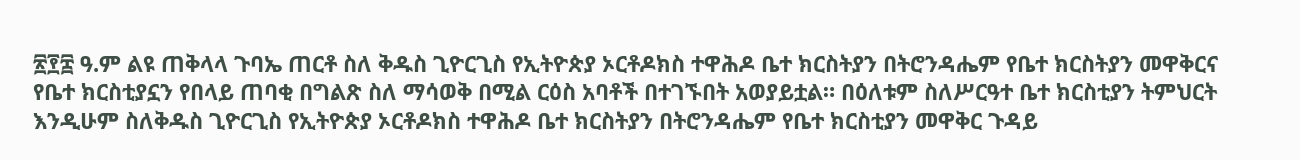፳፻፰ ዓ.ም ልዩ ጠቅላላ ጉባኤ ጠርቶ ስለ ቅዱስ ጊዮርጊስ የኢትዮጵያ ኦርቶዶክስ ተዋሕዶ ቤተ ክርስትያን በትሮንዳሔም የቤተ ክርስትያን መዋቅርና የቤተ ክርስቲያኗን የበላይ ጠባቂ በግልጽ ስለ ማሳወቅ በሚል ርዕስ አባቶች በተገኙበት አወያይቷል። በዕለቱም ስለሥርዓተ ቤተ ክርስቲያን ትምህርት እንዲሁም ስለቅዱስ ጊዮርጊስ የኢትዮጵያ ኦርቶዶክስ ተዋሕዶ ቤተ ክርስትያን በትሮንዳሔም የቤተ ክርስቲያን መዋቅር ጉዳይ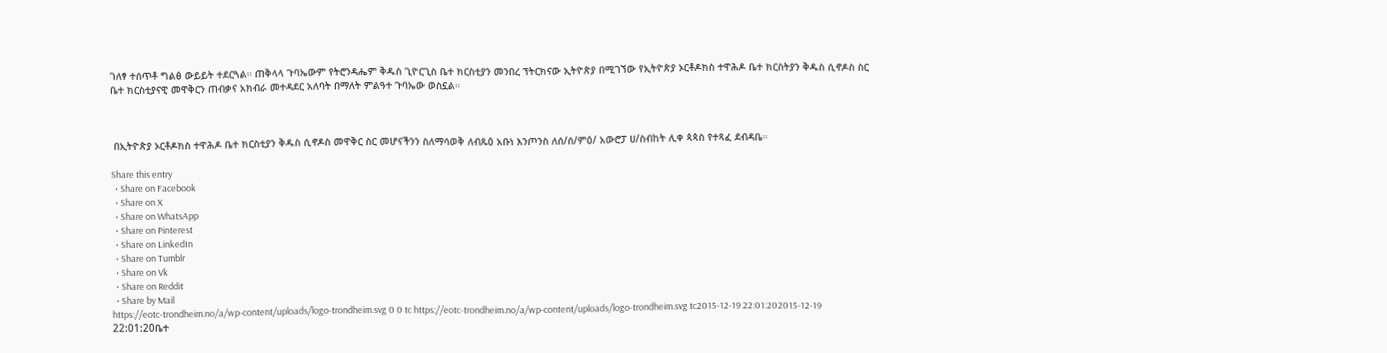ገለፃ ተሰጥቶ ግልፅ ውይይት ተደርጓል። ጠቅላላ ጉባኤውም የትሮንዳሔም ቅዱስ ጊዮርጊስ ቤተ ክርስቲያን መንበረ ፕትርክናው ኢትዮጵያ በሚገኘው የኢትዮጵያ ኦርቶዶክስ ተዋሕዶ ቤተ ክርስትያን ቅዱስ ሲኖዶስ ስር ቤተ ክርስቲያናዊ መዋቅርን ጠብቃና አክብራ መተዳደር አለባት በማለት ምልዓተ ጉባኤው ወስኗል።



 በኢትዮጵያ ኦርቶዶክስ ተዋሕዶ ቤተ ክርስቲያን ቅዱስ ሲኖዶስ መዋቅር ስር መሆናችንን ስለማሳወቅ ለብጹዕ አቡነ እንጦንስ ለሰ/ሰ/ምዕ/ አውሮፓ ሀ/ስብከት ሊቀ ጳጳስ የተጻፈ ደብዳቤ።

Share this entry
  • Share on Facebook
  • Share on X
  • Share on WhatsApp
  • Share on Pinterest
  • Share on LinkedIn
  • Share on Tumblr
  • Share on Vk
  • Share on Reddit
  • Share by Mail
https://eotc-trondheim.no/a/wp-content/uploads/logo-trondheim.svg 0 0 tc https://eotc-trondheim.no/a/wp-content/uploads/logo-trondheim.svg tc2015-12-19 22:01:202015-12-19 22:01:20ቤተ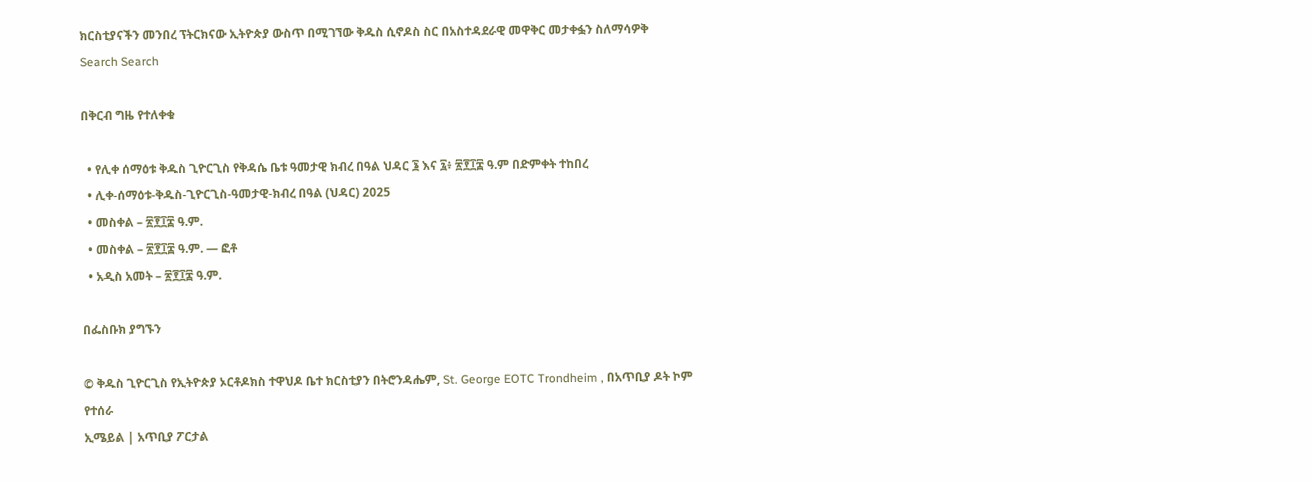ክርስቲያናችን መንበረ ፕትርክናው ኢትዮጵያ ውስጥ በሚገኘው ቅዱስ ሲኖዶስ ስር በአስተዳደራዊ መዋቅር መታቀፏን ስለማሳዎቅ
Search Search

በቅርብ ግዜ የተለቀቁ

  • የሊቀ ሰማዕቱ ቅዱስ ጊዮርጊስ የቅዳሴ ቤቱ ዓመታዊ ክብረ በዓል ህዳር ፮ እና ፯፥ ፳፻፲፰ ዓ.ም በድምቀት ተከበረ
  • ሊቀ-ሰማዕቱ-ቅዱስ-ጊዮርጊስ-ዓመታዊ-ክብረ በዓል (ህዳር) 2025
  • መስቀል – ፳፻፲፰ ዓ.ም.
  • መስቀል – ፳፻፲፰ ዓ.ም. — ፎቶ
  • አዲስ አመት – ፳፻፲፰ ዓ.ም.

በፌስቡክ ያግኙን

© ቅዱስ ጊዮርጊስ የኢትዮጵያ ኦርቶዶክስ ተዋህዶ ቤተ ክርስቲያን በትሮንዳሔም, St. George EOTC Trondheim , በአጥቢያ ዶት ኮም የተሰራ
ኢሜይል | አጥቢያ ፖርታል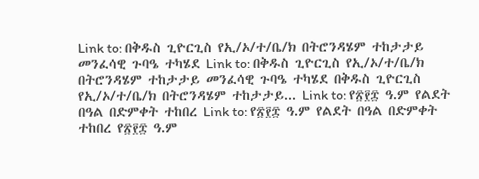Link to: በቅዱስ ጊዮርጊስ የኢ/ኦ/ተ/ቤ/ክ በትሮንዳሄም ተከታታይ መንፈሳዊ ጉባዔ ተካሄደ Link to: በቅዱስ ጊዮርጊስ የኢ/ኦ/ተ/ቤ/ክ በትሮንዳሄም ተከታታይ መንፈሳዊ ጉባዔ ተካሄደ በቅዱስ ጊዮርጊስ የኢ/ኦ/ተ/ቤ/ክ በትሮንዳሄም ተከታታይ... Link to: የ፳፻፰ ዓ.ም የልደት በዓል በድምቀት ተከበረ Link to: የ፳፻፰ ዓ.ም የልደት በዓል በድምቀት ተከበረ የ፳፻፰ ዓ.ም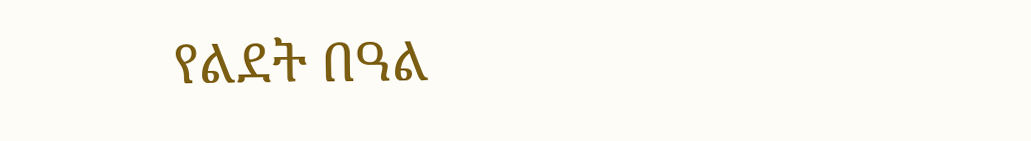የልደት በዓል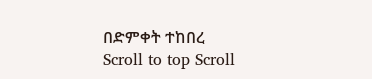በድምቀት ተከበረ
Scroll to top Scroll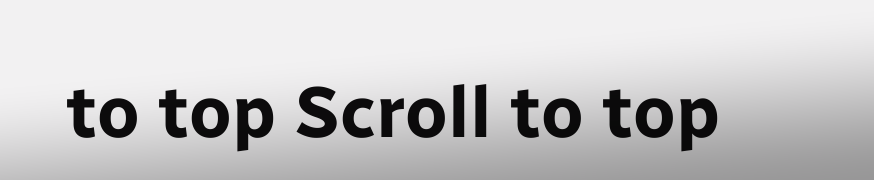to top Scroll to top